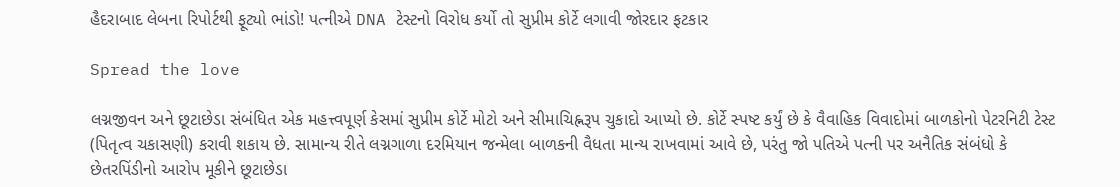હૈદરાબાદ લેબના રિપોર્ટથી ફૂટ્યો ભાંડો! પત્નીએ DNA ટેસ્ટનો વિરોધ કર્યો તો સુપ્રીમ કોર્ટે લગાવી જોરદાર ફટકાર

Spread the love

લગ્નજીવન અને છૂટાછેડા સંબંધિત એક મહત્ત્વપૂર્ણ કેસમાં સુપ્રીમ કોર્ટે મોટો અને સીમાચિહ્નરૂપ ચુકાદો આપ્યો છે. કોર્ટે સ્પષ્ટ કર્યું છે કે વૈવાહિક વિવાદોમાં બાળકોનો પેટરનિટી ટેસ્ટ (પિતૃત્વ ચકાસણી) કરાવી શકાય છે. સામાન્ય રીતે લગ્નગાળા દરમિયાન જન્મેલા બાળકની વૈધતા માન્ય રાખવામાં આવે છે, પરંતુ જો પતિએ પત્ની પર અનૈતિક સંબંધો કે છેતરપિંડીનો આરોપ મૂકીને છૂટાછેડા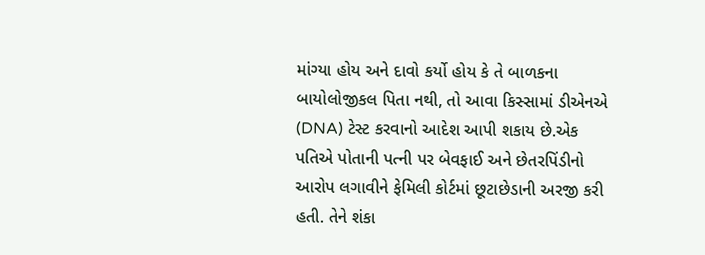માંગ્યા હોય અને દાવો કર્યો હોય કે તે બાળકના બાયોલોજીકલ પિતા નથી, તો આવા કિસ્સામાં ડીએનએ (DNA) ટેસ્ટ કરવાનો આદેશ આપી શકાય છે.એક પતિએ પોતાની પત્ની પર બેવફાઈ અને છેતરપિંડીનો આરોપ લગાવીને ફેમિલી કોર્ટમાં છૂટાછેડાની અરજી કરી હતી. તેને શંકા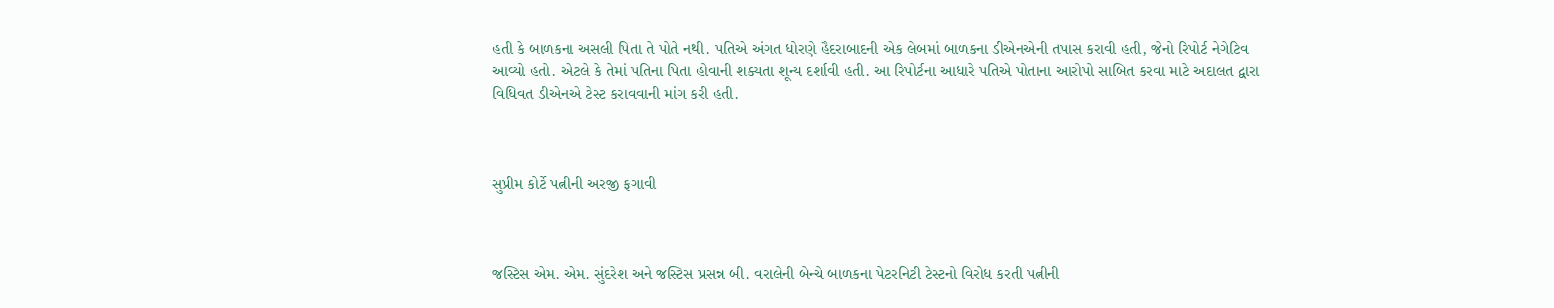હતી કે બાળકના અસલી પિતા તે પોતે નથી. પતિએ અંગત ધોરણે હૈદરાબાદની એક લેબમાં બાળકના ડીએનએની તપાસ કરાવી હતી, જેનો રિપોર્ટ નેગેટિવ આવ્યો હતો. એટલે કે તેમાં પતિના પિતા હોવાની શક્યતા શૂન્ય દર્શાવી હતી. આ રિપોર્ટના આધારે પતિએ પોતાના આરોપો સાબિત કરવા માટે અદાલત દ્વારા વિધિવત ડીએનએ ટેસ્ટ કરાવવાની માંગ કરી હતી.



સુપ્રીમ કોર્ટે પત્નીની અરજી ફગાવી



જસ્ટિસ એમ. એમ. સુંદરેશ અને જસ્ટિસ પ્રસન્ન બી. વરાલેની બેન્ચે બાળકના પેટરનિટી ટેસ્ટનો વિરોધ કરતી પત્નીની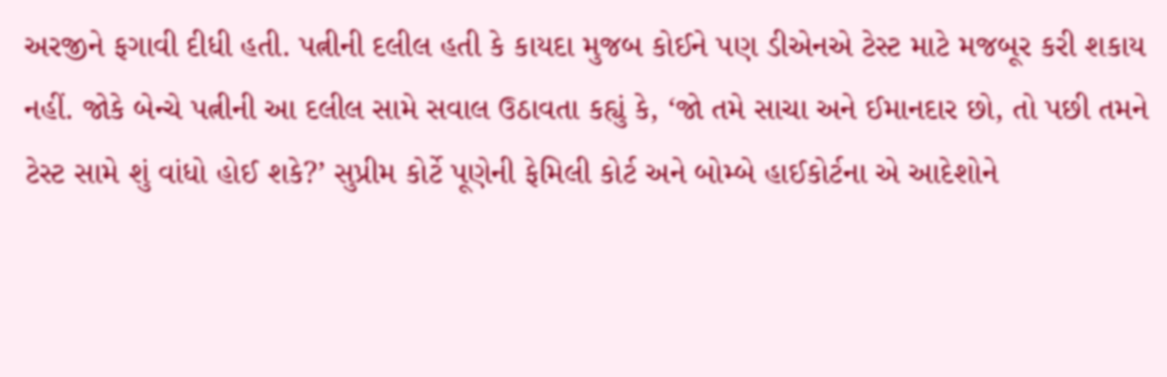અરજીને ફગાવી દીધી હતી. પત્નીની દલીલ હતી કે કાયદા મુજબ કોઈને પણ ડીએનએ ટેસ્ટ માટે મજબૂર કરી શકાય નહીં. જોકે બેન્ચે પત્નીની આ દલીલ સામે સવાલ ઉઠાવતા કહ્યું કે, ‘જો તમે સાચા અને ઈમાનદાર છો, તો પછી તમને ટેસ્ટ સામે શું વાંધો હોઈ શકે?’ સુપ્રીમ કોર્ટે પૂણેની ફેમિલી કોર્ટ અને બોમ્બે હાઈકોર્ટના એ આદેશોને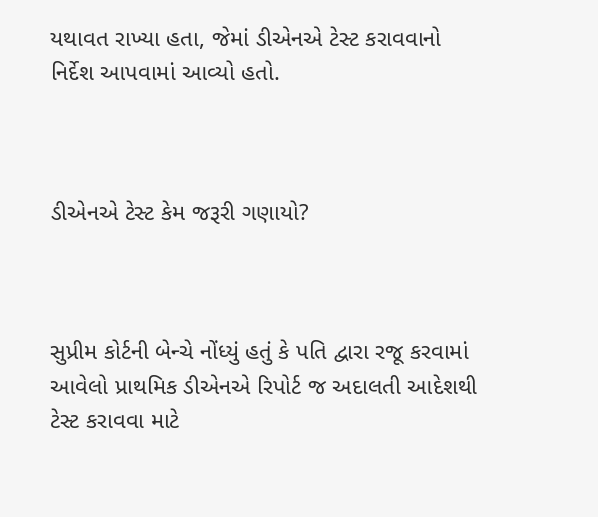યથાવત રાખ્યા હતા, જેમાં ડીએનએ ટેસ્ટ કરાવવાનો નિર્દેશ આપવામાં આવ્યો હતો.



ડીએનએ ટેસ્ટ કેમ જરૂરી ગણાયો?



સુપ્રીમ કોર્ટની બેન્ચે નોંધ્યું હતું કે પતિ દ્વારા રજૂ કરવામાં આવેલો પ્રાથમિક ડીએનએ રિપોર્ટ જ અદાલતી આદેશથી ટેસ્ટ કરાવવા માટે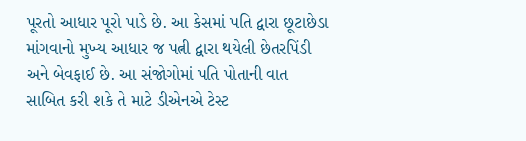પૂરતો આધાર પૂરો પાડે છે. આ કેસમાં પતિ દ્વારા છૂટાછેડા માંગવાનો મુખ્ય આધાર જ પત્ની દ્વારા થયેલી છેતરપિંડી અને બેવફાઈ છે. આ સંજોગોમાં પતિ પોતાની વાત સાબિત કરી શકે તે માટે ડીએનએ ટેસ્ટ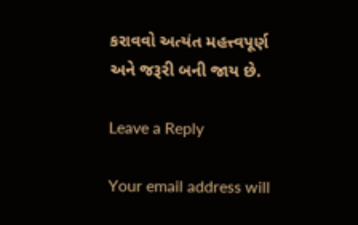કરાવવો અત્યંત મહત્ત્વપૂર્ણ અને જરૂરી બની જાય છે.

Leave a Reply

Your email address will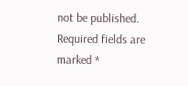not be published. Required fields are marked *